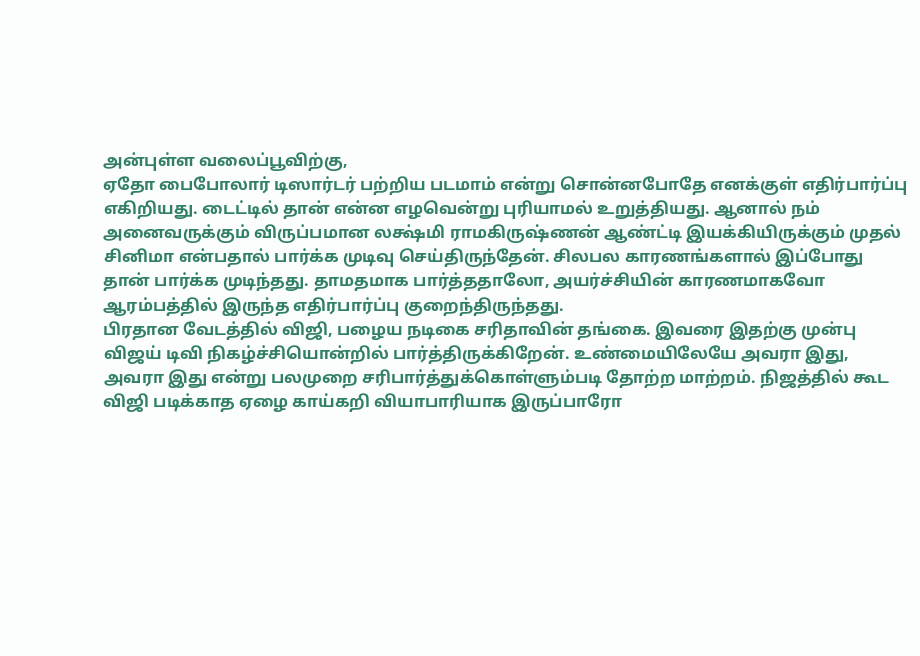அன்புள்ள வலைப்பூவிற்கு,
ஏதோ பைபோலார் டிஸார்டர் பற்றிய படமாம் என்று சொன்னபோதே எனக்குள் எதிர்பார்ப்பு எகிறியது. டைட்டில் தான் என்ன எழவென்று புரியாமல் உறுத்தியது. ஆனால் நம் அனைவருக்கும் விருப்பமான லக்ஷ்மி ராமகிருஷ்ணன் ஆண்ட்டி இயக்கியிருக்கும் முதல் சினிமா என்பதால் பார்க்க முடிவு செய்திருந்தேன். சிலபல காரணங்களால் இப்போது தான் பார்க்க முடிந்தது. தாமதமாக பார்த்ததாலோ, அயர்ச்சியின் காரணமாகவோ ஆரம்பத்தில் இருந்த எதிர்பார்ப்பு குறைந்திருந்தது.
பிரதான வேடத்தில் விஜி, பழைய நடிகை சரிதாவின் தங்கை. இவரை இதற்கு முன்பு விஜய் டிவி நிகழ்ச்சியொன்றில் பார்த்திருக்கிறேன். உண்மையிலேயே அவரா இது, அவரா இது என்று பலமுறை சரிபார்த்துக்கொள்ளும்படி தோற்ற மாற்றம். நிஜத்தில் கூட விஜி படிக்காத ஏழை காய்கறி வியாபாரியாக இருப்பாரோ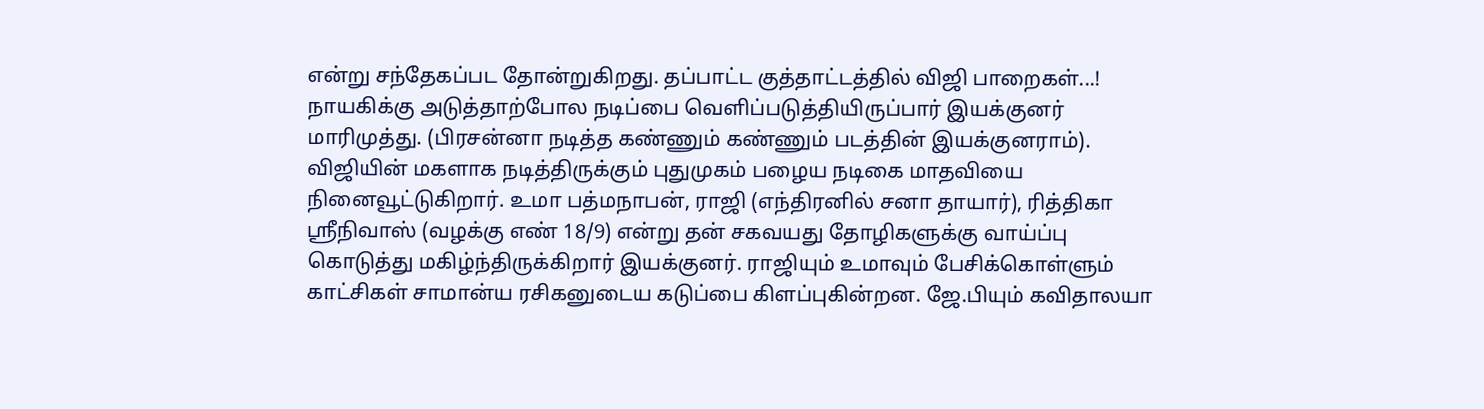என்று சந்தேகப்பட தோன்றுகிறது. தப்பாட்ட குத்தாட்டத்தில் விஜி பாறைகள்...!
நாயகிக்கு அடுத்தாற்போல நடிப்பை வெளிப்படுத்தியிருப்பார் இயக்குனர் மாரிமுத்து. (பிரசன்னா நடித்த கண்ணும் கண்ணும் படத்தின் இயக்குனராம்). விஜியின் மகளாக நடித்திருக்கும் புதுமுகம் பழைய நடிகை மாதவியை நினைவூட்டுகிறார். உமா பத்மநாபன், ராஜி (எந்திரனில் சனா தாயார்), ரித்திகா ஸ்ரீநிவாஸ் (வழக்கு எண் 18/9) என்று தன் சகவயது தோழிகளுக்கு வாய்ப்பு கொடுத்து மகிழ்ந்திருக்கிறார் இயக்குனர். ராஜியும் உமாவும் பேசிக்கொள்ளும் காட்சிகள் சாமான்ய ரசிகனுடைய கடுப்பை கிளப்புகின்றன. ஜே.பியும் கவிதாலயா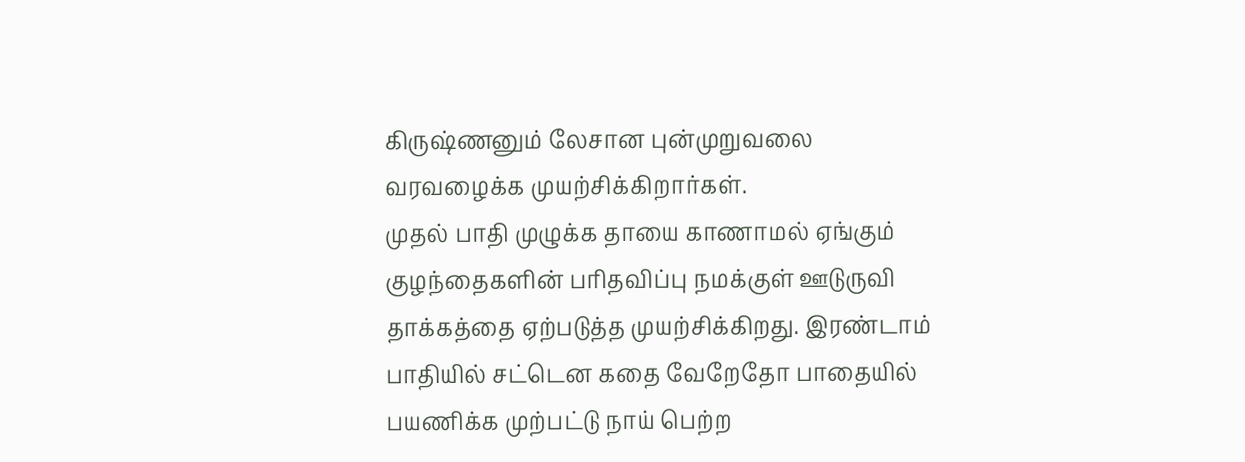கிருஷ்ணனும் லேசான புன்முறுவலை வரவழைக்க முயற்சிக்கிறார்கள்.
முதல் பாதி முழுக்க தாயை காணாமல் ஏங்கும் குழந்தைகளின் பரிதவிப்பு நமக்குள் ஊடுருவி தாக்கத்தை ஏற்படுத்த முயற்சிக்கிறது. இரண்டாம் பாதியில் சட்டென கதை வேறேதோ பாதையில் பயணிக்க முற்பட்டு நாய் பெற்ற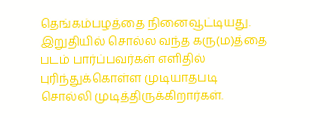தெங்கம்பழத்தை நினைவூட்டியது. இறுதியில் சொல்ல வந்த கரு(ம)த்தை படம் பார்ப்பவர்கள் எளிதில் புரிந்துக்கொள்ள முடியாதபடி சொல்லி முடித்திருக்கிறார்கள்.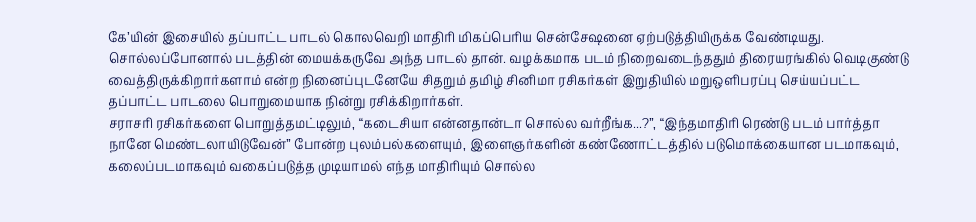கே’யின் இசையில் தப்பாட்ட பாடல் கொலவெறி மாதிரி மிகப்பெரிய சென்சேஷனை ஏற்படுத்தியிருக்க வேண்டியது. சொல்லப்போனால் படத்தின் மையக்கருவே அந்த பாடல் தான். வழக்கமாக படம் நிறைவடைந்ததும் திரையரங்கில் வெடிகுண்டு வைத்திருக்கிறார்களாம் என்ற நினைப்புடனேயே சிதறும் தமிழ் சினிமா ரசிகர்கள் இறுதியில் மறுஒளிபரப்பு செய்யப்பட்ட தப்பாட்ட பாடலை பொறுமையாக நின்று ரசிக்கிறார்கள்.
சராசரி ரசிகர்களை பொறுத்தமட்டிலும், “கடைசியா என்னதான்டா சொல்ல வர்றீங்க...?”, “இந்தமாதிரி ரெண்டு படம் பார்த்தா நானே மெண்டலாயிடுவேன்” போன்ற புலம்பல்களையும், இளைஞர்களின் கண்ணோட்டத்தில் படுமொக்கையான படமாகவும், கலைப்படமாகவும் வகைப்படுத்த முடியாமல் எந்த மாதிரியும் சொல்ல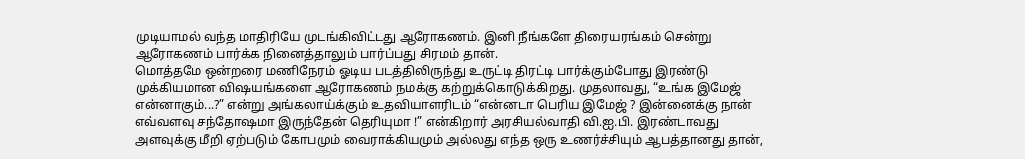முடியாமல் வந்த மாதிரியே முடங்கிவிட்டது ஆரோகணம். இனி நீங்களே திரையரங்கம் சென்று ஆரோகணம் பார்க்க நினைத்தாலும் பார்ப்பது சிரமம் தான்.
மொத்தமே ஒன்றரை மணிநேரம் ஓடிய படத்திலிருந்து உருட்டி திரட்டி பார்க்கும்போது இரண்டு முக்கியமான விஷயங்களை ஆரோகணம் நமக்கு கற்றுக்கொடுக்கிறது. முதலாவது, “உங்க இமேஜ் என்னாகும்...?” என்று அங்கலாய்க்கும் உதவியாளரிடம் “என்னடா பெரிய இமேஜ் ? இன்னைக்கு நான் எவ்வளவு சந்தோஷமா இருந்தேன் தெரியுமா !” என்கிறார் அரசியல்வாதி வி.ஐ.பி. இரண்டாவது அளவுக்கு மீறி ஏற்படும் கோபமும் வைராக்கியமும் அல்லது எந்த ஒரு உணர்ச்சியும் ஆபத்தானது தான்,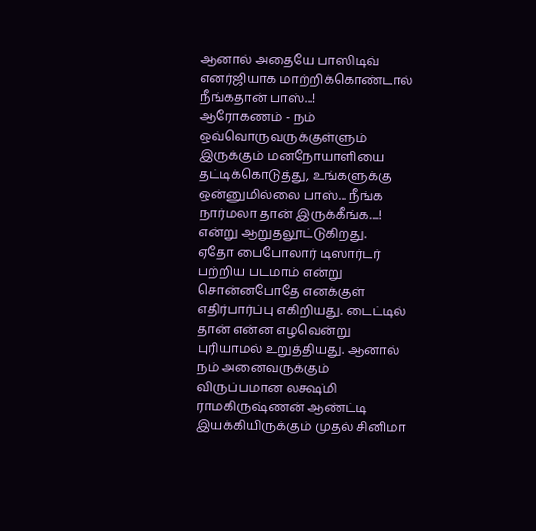ஆனால் அதையே பாஸிடிவ் எனர்ஜியாக மாற்றிக்கொண்டால் நீங்கதான் பாஸ்...!
ஆரோகணம் - நம் ஒவ்வொருவருக்குள்ளும் இருக்கும் மனநோயாளியை தட்டிக்கொடுத்து, உங்களுக்கு ஒன்னுமில்லை பாஸ்... நீங்க நார்மலா தான் இருக்கீங்க....! என்று ஆறுதலூட்டுகிறது.
ஏதோ பைபோலார் டிஸார்டர் பற்றிய படமாம் என்று சொன்னபோதே எனக்குள் எதிர்பார்ப்பு எகிறியது. டைட்டில் தான் என்ன எழவென்று புரியாமல் உறுத்தியது. ஆனால் நம் அனைவருக்கும் விருப்பமான லக்ஷ்மி ராமகிருஷ்ணன் ஆண்ட்டி இயக்கியிருக்கும் முதல் சினிமா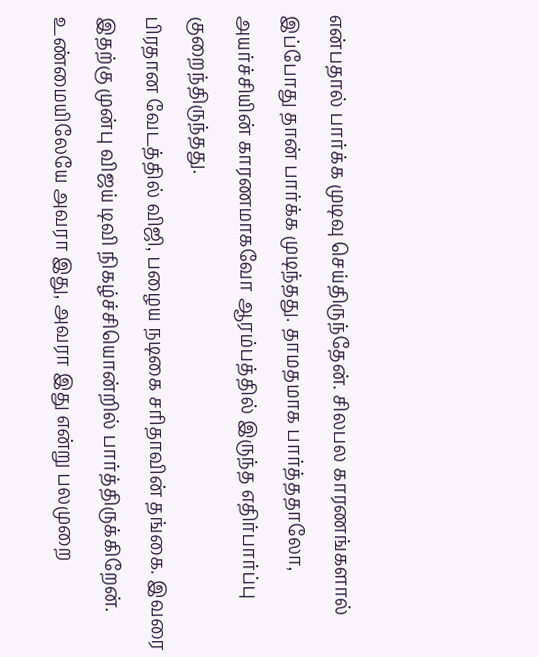என்பதால் பார்க்க முடிவு செய்திருந்தேன். சிலபல காரணங்களால் இப்போது தான் பார்க்க முடிந்தது. தாமதமாக பார்த்ததாலோ, அயர்ச்சியின் காரணமாகவோ ஆரம்பத்தில் இருந்த எதிர்பார்ப்பு குறைந்திருந்தது.
பிரதான வேடத்தில் விஜி, பழைய நடிகை சரிதாவின் தங்கை. இவரை இதற்கு முன்பு விஜய் டிவி நிகழ்ச்சியொன்றில் பார்த்திருக்கிறேன். உண்மையிலேயே அவரா இது, அவரா இது என்று பலமுறை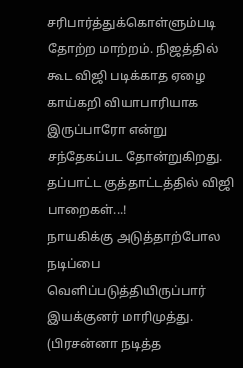சரிபார்த்துக்கொள்ளும்படி தோற்ற மாற்றம். நிஜத்தில் கூட விஜி படிக்காத ஏழை காய்கறி வியாபாரியாக இருப்பாரோ என்று சந்தேகப்பட தோன்றுகிறது. தப்பாட்ட குத்தாட்டத்தில் விஜி பாறைகள்...!
நாயகிக்கு அடுத்தாற்போல நடிப்பை வெளிப்படுத்தியிருப்பார் இயக்குனர் மாரிமுத்து. (பிரசன்னா நடித்த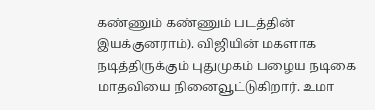கண்ணும் கண்ணும் படத்தின் இயக்குனராம்). விஜியின் மகளாக நடித்திருக்கும் புதுமுகம் பழைய நடிகை மாதவியை நினைவூட்டுகிறார். உமா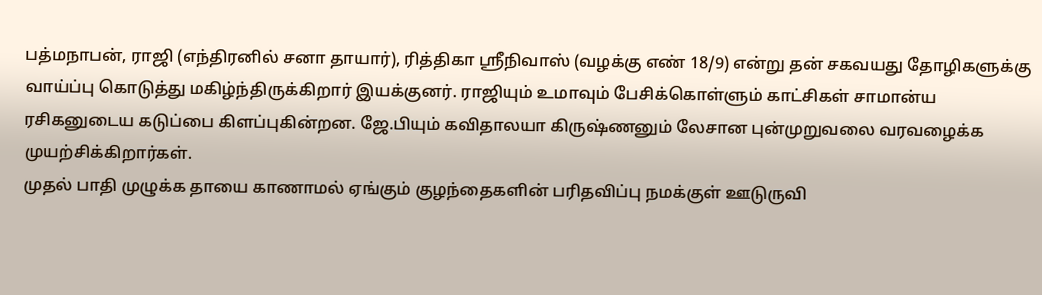பத்மநாபன், ராஜி (எந்திரனில் சனா தாயார்), ரித்திகா ஸ்ரீநிவாஸ் (வழக்கு எண் 18/9) என்று தன் சகவயது தோழிகளுக்கு வாய்ப்பு கொடுத்து மகிழ்ந்திருக்கிறார் இயக்குனர். ராஜியும் உமாவும் பேசிக்கொள்ளும் காட்சிகள் சாமான்ய ரசிகனுடைய கடுப்பை கிளப்புகின்றன. ஜே.பியும் கவிதாலயா கிருஷ்ணனும் லேசான புன்முறுவலை வரவழைக்க முயற்சிக்கிறார்கள்.
முதல் பாதி முழுக்க தாயை காணாமல் ஏங்கும் குழந்தைகளின் பரிதவிப்பு நமக்குள் ஊடுருவி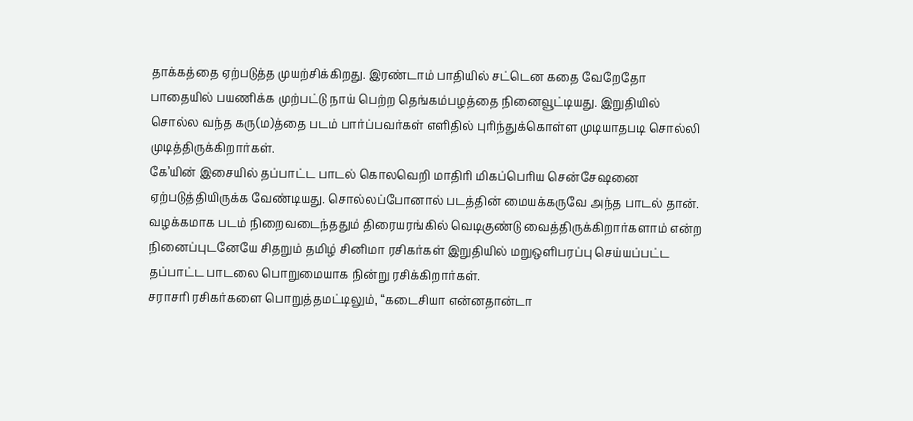தாக்கத்தை ஏற்படுத்த முயற்சிக்கிறது. இரண்டாம் பாதியில் சட்டென கதை வேறேதோ பாதையில் பயணிக்க முற்பட்டு நாய் பெற்ற தெங்கம்பழத்தை நினைவூட்டியது. இறுதியில் சொல்ல வந்த கரு(ம)த்தை படம் பார்ப்பவர்கள் எளிதில் புரிந்துக்கொள்ள முடியாதபடி சொல்லி முடித்திருக்கிறார்கள்.
கே’யின் இசையில் தப்பாட்ட பாடல் கொலவெறி மாதிரி மிகப்பெரிய சென்சேஷனை ஏற்படுத்தியிருக்க வேண்டியது. சொல்லப்போனால் படத்தின் மையக்கருவே அந்த பாடல் தான். வழக்கமாக படம் நிறைவடைந்ததும் திரையரங்கில் வெடிகுண்டு வைத்திருக்கிறார்களாம் என்ற நினைப்புடனேயே சிதறும் தமிழ் சினிமா ரசிகர்கள் இறுதியில் மறுஒளிபரப்பு செய்யப்பட்ட தப்பாட்ட பாடலை பொறுமையாக நின்று ரசிக்கிறார்கள்.
சராசரி ரசிகர்களை பொறுத்தமட்டிலும், “கடைசியா என்னதான்டா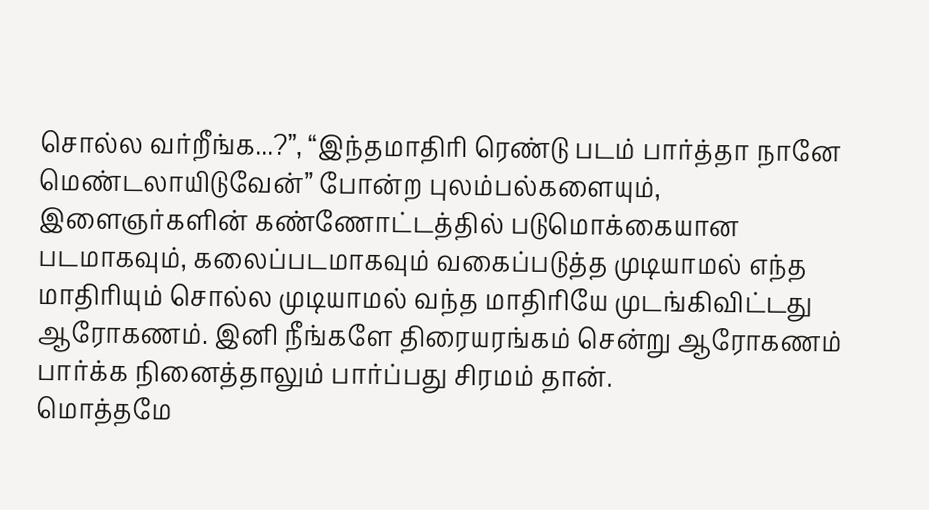சொல்ல வர்றீங்க...?”, “இந்தமாதிரி ரெண்டு படம் பார்த்தா நானே மெண்டலாயிடுவேன்” போன்ற புலம்பல்களையும், இளைஞர்களின் கண்ணோட்டத்தில் படுமொக்கையான படமாகவும், கலைப்படமாகவும் வகைப்படுத்த முடியாமல் எந்த மாதிரியும் சொல்ல முடியாமல் வந்த மாதிரியே முடங்கிவிட்டது ஆரோகணம். இனி நீங்களே திரையரங்கம் சென்று ஆரோகணம் பார்க்க நினைத்தாலும் பார்ப்பது சிரமம் தான்.
மொத்தமே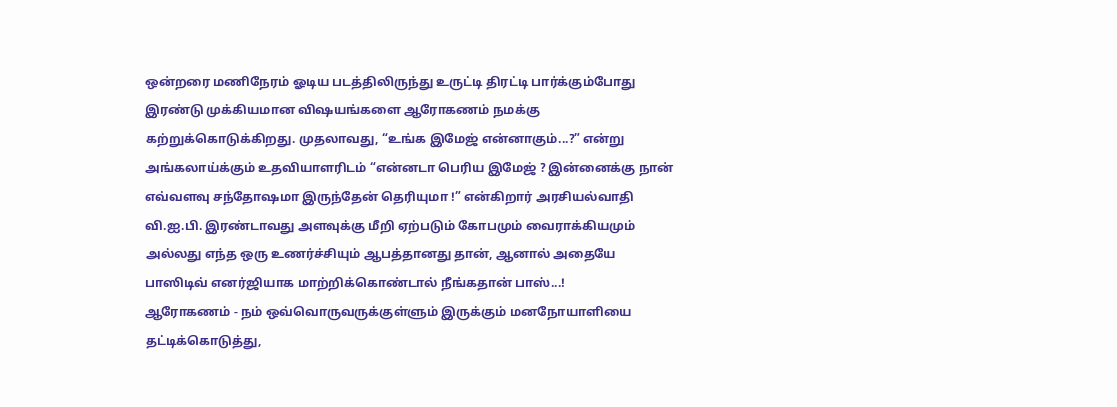ஒன்றரை மணிநேரம் ஓடிய படத்திலிருந்து உருட்டி திரட்டி பார்க்கும்போது இரண்டு முக்கியமான விஷயங்களை ஆரோகணம் நமக்கு கற்றுக்கொடுக்கிறது. முதலாவது, “உங்க இமேஜ் என்னாகும்...?” என்று அங்கலாய்க்கும் உதவியாளரிடம் “என்னடா பெரிய இமேஜ் ? இன்னைக்கு நான் எவ்வளவு சந்தோஷமா இருந்தேன் தெரியுமா !” என்கிறார் அரசியல்வாதி வி.ஐ.பி. இரண்டாவது அளவுக்கு மீறி ஏற்படும் கோபமும் வைராக்கியமும் அல்லது எந்த ஒரு உணர்ச்சியும் ஆபத்தானது தான், ஆனால் அதையே பாஸிடிவ் எனர்ஜியாக மாற்றிக்கொண்டால் நீங்கதான் பாஸ்...!
ஆரோகணம் - நம் ஒவ்வொருவருக்குள்ளும் இருக்கும் மனநோயாளியை தட்டிக்கொடுத்து,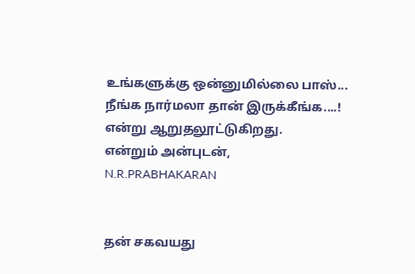உங்களுக்கு ஒன்னுமில்லை பாஸ்... நீங்க நார்மலா தான் இருக்கீங்க....! என்று ஆறுதலூட்டுகிறது.
என்றும் அன்புடன்,
N.R.PRABHAKARAN


தன் சகவயது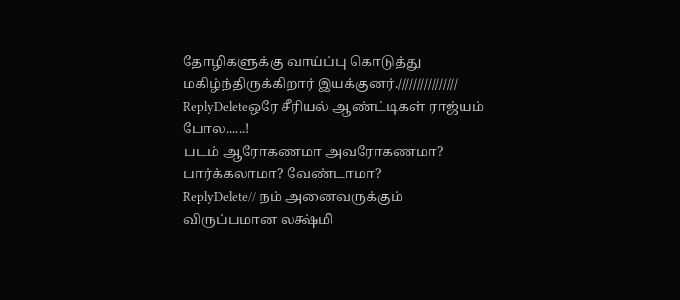தோழிகளுக்கு வாய்ப்பு கொடுத்து மகிழ்ந்திருக்கிறார் இயக்குனர்.////////////////
ReplyDeleteஒரே சீரியல் ஆண்ட்டிகள் ராஜ்யம் போல......!
படம் ஆரோகணமா அவரோகணமா? பார்க்கலாமா? வேண்டாமா?
ReplyDelete// நம் அனைவருக்கும் விருப்பமான லக்ஷ்மி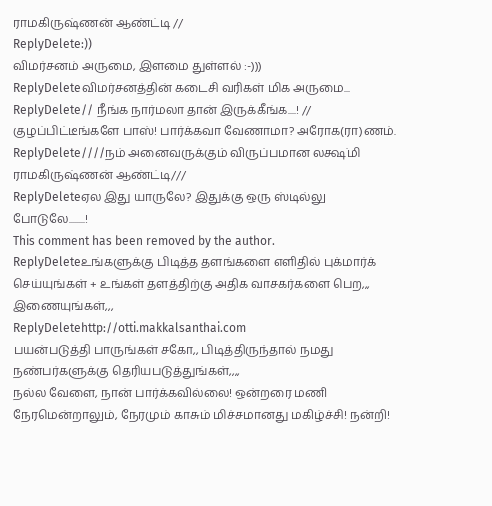ராமகிருஷ்ணன் ஆண்ட்டி //
ReplyDelete:))
விமர்சனம் அருமை, இளமை துள்ளல் :-)))
ReplyDeleteவிமர்சனத்தின் கடைசி வரிகள் மிக அருமை...
ReplyDelete// நீங்க நார்மலா தான் இருக்கீங்க....! //
குழப்பிட்டீங்களே பாஸ்! பார்க்கவா வேணாமா? அரோக(ரா)ணம்.
ReplyDelete////நம் அனைவருக்கும் விருப்பமான லக்ஷ்மி ராமகிருஷ்ணன் ஆண்ட்டி///
ReplyDeleteஏல இது யாருலே? இதுக்கு ஒரு ஸ்டில்லு போடுலே........!
This comment has been removed by the author.
ReplyDeleteஉங்களுக்கு பிடித்த தளங்களை எளிதில் புக்மார்க் செய்யுங்கள் + உங்கள் தளத்திற்கு அதிக வாசகர்களை பெற,,, இணையுங்கள்,,,
ReplyDeletehttp://otti.makkalsanthai.com
பயன்படுத்தி பாருங்கள் சகோ,, பிடித்திருந்தால் நமது நண்பர்களுக்கு தெரியபடுத்துங்கள்,,,,
நல்ல வேளை, நான் பார்க்கவில்லை! ஒன்றரை மணி நேரமென்றாலும், நேரமும் காசும் மிச்சமானது மகிழ்ச்சி! நன்றி!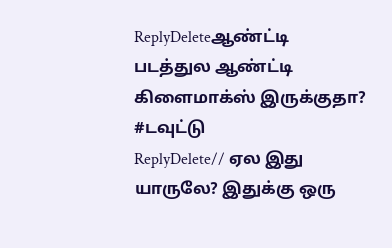ReplyDeleteஆண்ட்டி படத்துல ஆண்ட்டி கிளைமாக்ஸ் இருக்குதா? #டவுட்டு
ReplyDelete// ஏல இது யாருலே? இதுக்கு ஒரு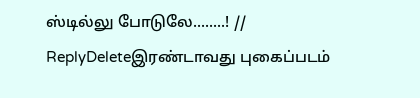ஸ்டில்லு போடுலே........! //
ReplyDeleteஇரண்டாவது புகைப்படம்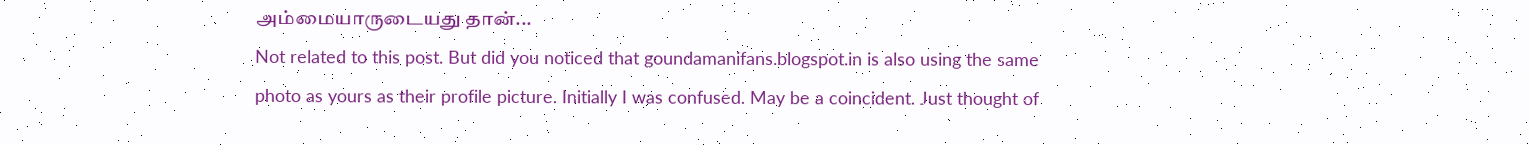அம்மையாருடையது தான்...
Not related to this post. But did you noticed that goundamanifans.blogspot.in is also using the same photo as yours as their profile picture. Initially I was confused. May be a coincident. Just thought of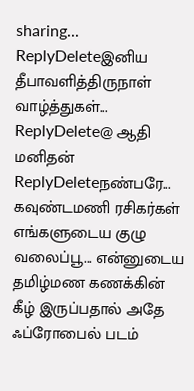sharing...
ReplyDeleteஇனிய தீபாவளித்திருநாள் வாழ்த்துகள்...
ReplyDelete@ ஆதி மனிதன்
ReplyDeleteநண்பரே... கவுண்டமணி ரசிகர்கள் எங்களுடைய குழு வலைப்பூ... என்னுடைய தமிழ்மண கணக்கின் கீழ் இருப்பதால் அதே ஃப்ரோபைல் படம்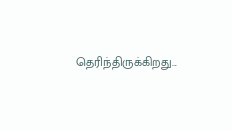தெரிந்திருக்கிறது...